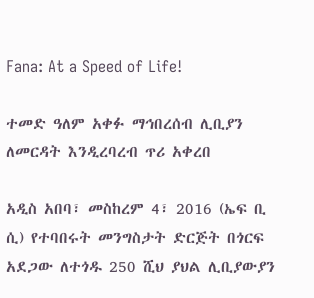Fana: At a Speed of Life!

ተመድ ዓለም አቀፉ ማኅበረሰብ ሊቢያን ለመርዳት እንዲረባረብ ጥሪ አቀረበ

አዲስ አበባ፣ መስከረም 4፣ 2016 (ኤፍ ቢ ሲ) የተባበሩት መንግስታት ድርጅት በጎርፍ አደጋው ለተጎዱ 250 ሺህ ያህል ሊቢያውያን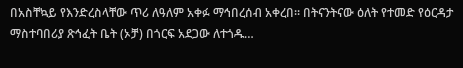በአስቸኳይ የእንድረስላቸው ጥሪ ለዓለም አቀፉ ማኅበረሰብ አቀረበ፡፡ በትናንትናው ዕለት የተመድ የዕርዳታ ማስተባበሪያ ጽኅፈት ቤት (ኦቻ) በጎርፍ አደጋው ለተጎዱ…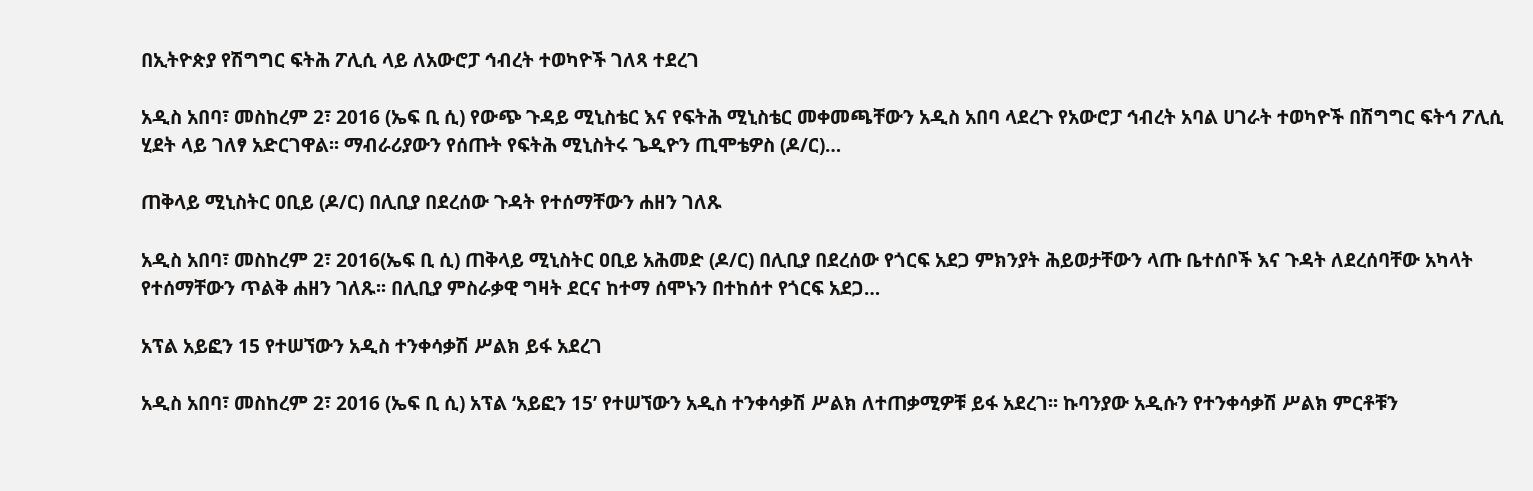በኢትዮጵያ የሽግግር ፍትሕ ፖሊሲ ላይ ለአውሮፓ ኅብረት ተወካዮች ገለጻ ተደረገ

አዲስ አበባ፣ መስከረም 2፣ 2016 (ኤፍ ቢ ሲ) የውጭ ጉዳይ ሚኒስቴር እና የፍትሕ ሚኒስቴር መቀመጫቸውን አዲስ አበባ ላደረጉ የአውሮፓ ኅብረት አባል ሀገራት ተወካዮች በሽግግር ፍትኅ ፖሊሲ ሂደት ላይ ገለፃ አድርገዋል፡፡ ማብራሪያውን የሰጡት የፍትሕ ሚኒስትሩ ጌዲዮን ጢሞቴዎስ (ዶ/ር)…

ጠቅላይ ሚኒስትር ዐቢይ (ዶ/ር) በሊቢያ በደረሰው ጉዳት የተሰማቸውን ሐዘን ገለጹ

አዲስ አበባ፣ መስከረም 2፣ 2016(ኤፍ ቢ ሲ) ጠቅላይ ሚኒስትር ዐቢይ አሕመድ (ዶ/ር) በሊቢያ በደረሰው የጎርፍ አደጋ ምክንያት ሕይወታቸውን ላጡ ቤተሰቦች እና ጉዳት ለደረሰባቸው አካላት የተሰማቸውን ጥልቅ ሐዘን ገለጹ፡፡ በሊቢያ ምስራቃዊ ግዛት ደርና ከተማ ሰሞኑን በተከሰተ የጎርፍ አደጋ…

አፕል አይፎን 15 የተሠኘውን አዲስ ተንቀሳቃሽ ሥልክ ይፋ አደረገ

አዲስ አበባ፣ መስከረም 2፣ 2016 (ኤፍ ቢ ሲ) አፕል ‘አይፎን 15’ የተሠኘውን አዲስ ተንቀሳቃሽ ሥልክ ለተጠቃሚዎቹ ይፋ አደረገ፡፡ ኩባንያው አዲሱን የተንቀሳቃሽ ሥልክ ምርቶቹን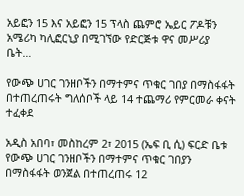አይፎን 15 እና አይፎን 15 ፕላስ ጨምሮ ኤይር ፖዶቹን አሜሪካ ካሊፎርኒያ በሚገኘው የድርጅቱ ዋና መሥሪያ ቤት…

የውጭ ሀገር ገንዘቦችን በማተምና ጥቁር ገበያ በማስፋፋት በተጠረጠሩት ግለሰቦች ላይ 14 ተጨማሪ የምርመራ ቀናት ተፈቀደ

አዲስ አበባ፣ መስከረም 2፣ 2015 (ኤፍ ቢ ሲ) ፍርድ ቤቱ የውጭ ሀገር ገንዘቦችን በማተምና ጥቁር ገበያን በማስፋፋት ወንጀል በተጠረጠሩ 12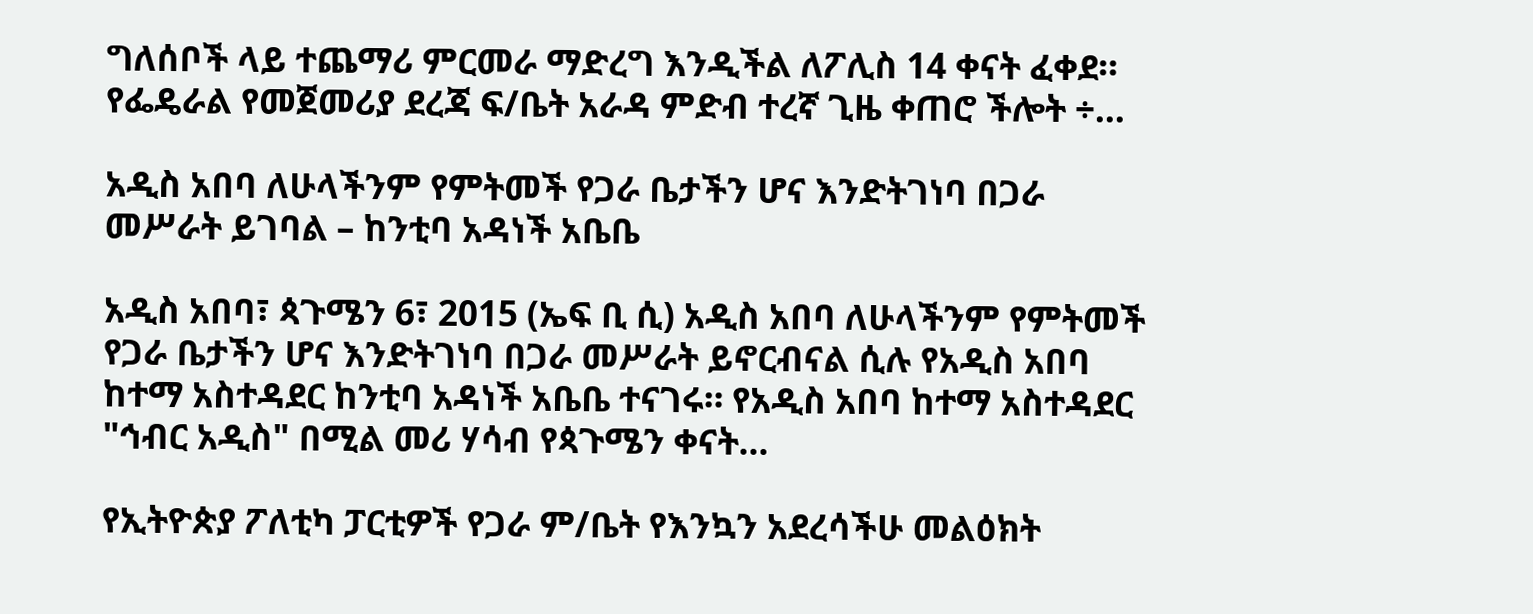ግለሰቦች ላይ ተጨማሪ ምርመራ ማድረግ እንዲችል ለፖሊስ 14 ቀናት ፈቀደ። የፌዴራል የመጀመሪያ ደረጃ ፍ/ቤት አራዳ ምድብ ተረኛ ጊዜ ቀጠሮ ችሎት ÷…

አዲስ አበባ ለሁላችንም የምትመች የጋራ ቤታችን ሆና እንድትገነባ በጋራ መሥራት ይገባል – ከንቲባ አዳነች አቤቤ

አዲስ አበባ፣ ጳጉሜን 6፣ 2015 (ኤፍ ቢ ሲ) አዲስ አበባ ለሁላችንም የምትመች የጋራ ቤታችን ሆና እንድትገነባ በጋራ መሥራት ይኖርብናል ሲሉ የአዲስ አበባ ከተማ አስተዳደር ከንቲባ አዳነች አቤቤ ተናገሩ። የአዲስ አበባ ከተማ አስተዳደር "ኅብር አዲስ" በሚል መሪ ሃሳብ የጳጉሜን ቀናት…

የኢትዮጵያ ፖለቲካ ፓርቲዎች የጋራ ም/ቤት የእንኳን አደረሳችሁ መልዕክት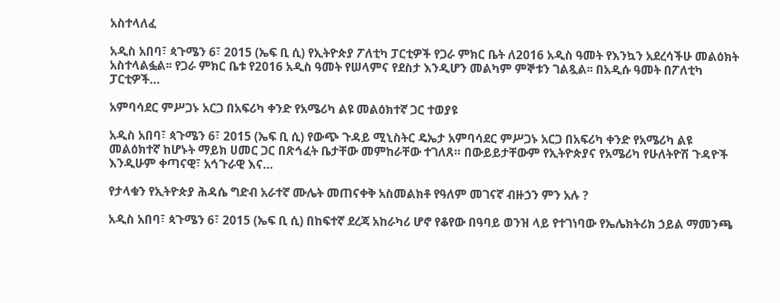አስተላለፈ

አዲስ አበባ፣ ጳጉሜን 6፣ 2015 (ኤፍ ቢ ሲ) የኢትዮጵያ ፖለቲካ ፓርቲዎች የጋራ ምክር ቤት ለ2016 አዲስ ዓመት የእንኳን አደረሳችሁ መልዕክት አስተላልፏል፡፡ የጋራ ምክር ቤቱ የ2016 አዲስ ዓመት የሠላምና የደስታ እንዲሆን መልካም ምኞቱን ገልጿል፡፡ በአዲሱ ዓመት በፖለቲካ ፓርቲዎች…

አምባሳደር ምሥጋኑ አርጋ በአፍሪካ ቀንድ የአሜሪካ ልዩ መልዕክተኛ ጋር ተወያዩ

አዲስ አበባ፣ ጳጉሜን 6፣ 2015 (ኤፍ ቢ ሲ) የውጭ ጉዳይ ሚኒስትር ዴኤታ አምባሳደር ምሥጋኑ አርጋ በአፍሪካ ቀንድ የአሜሪካ ልዩ መልዕክተኛ ከሆኑት ማይክ ሀመር ጋር በጽኅፈት ቤታቸው መምከራቸው ተገለጸ። በውይይታቸውም የኢትዮጵያና የአሜሪካ የሁለትዮሽ ጉዳዮች እንዲሁም ቀጣናዊ፣ አኅጉራዊ እና…

የታላቁን የኢትዮጵያ ሕዳሴ ግድብ አራተኛ ሙሌት መጠናቀቅ አስመልክቶ የዓለም መገናኛ ብዙኃን ምን አሉ ?

አዲስ አበባ፣ ጳጉሜን 6፣ 2015 (ኤፍ ቢ ሲ) በከፍተኛ ደረጃ አከራካሪ ሆኖ የቆየው በዓባይ ወንዝ ላይ የተገነባው የኤሌክትሪክ ኃይል ማመንጫ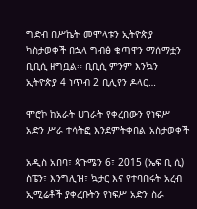ግድብ በሥኬት መሞላቱን ኢትዮጵያ ካስታወቀች በኋላ ግብፅ ቁጣዋን ማሰማቷን ቢቢሲ ዘግቧል። ቢቢሲ ምንም እንኳን ኢትዮጵያ 4 ነጥብ 2 ቢሊየን ዶላር…

ሞሮኮ ከአራት ሀገራት የቀረበውን የነፍሥ አድን ሥራ ተሳትፎ እንደምትቀበል አስታወቀች

አዲስ አበባ፣ ጳጉሜን 6፣ 2015 (ኤፍ ቢ ሲ) ስፔን፣ እንግሊዝ፣ ኳታር እና የተባበሩት አረብ ኢሚሬቶች ያቀረቡትን የነፍሥ አድን ስራ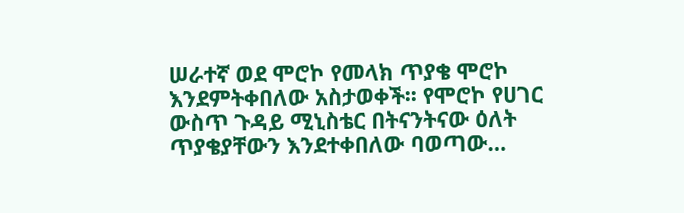ሠራተኛ ወደ ሞሮኮ የመላክ ጥያቄ ሞሮኮ እንደምትቀበለው አስታወቀች፡፡ የሞሮኮ የሀገር ውስጥ ጉዳይ ሚኒስቴር በትናንትናው ዕለት ጥያቄያቸውን እንደተቀበለው ባወጣው…